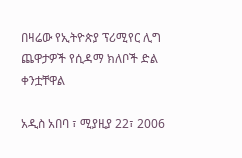በዛሬው የኢትዮጵያ ፕሪሚየር ሊግ ጨዋታዎች የሲዳማ ክለቦች ድል ቀንቷቸዋል

አዲስ አበባ ፣ ሚያዚያ 22፣ 2006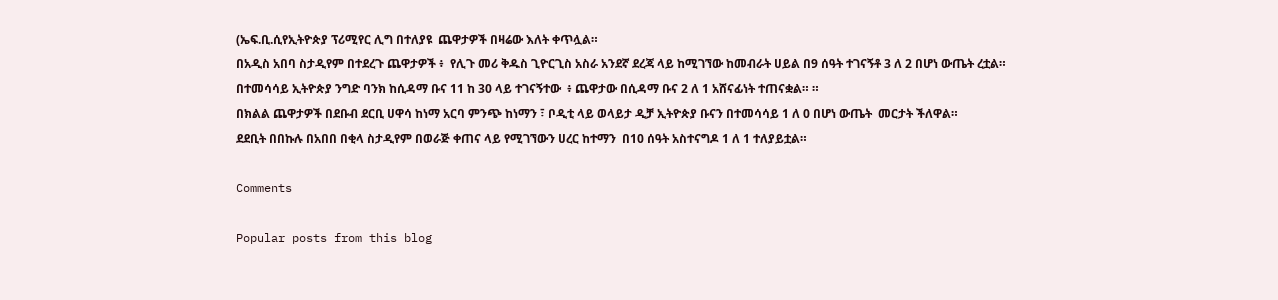(ኤፍ.ቢ.ሲየኢትዮጵያ ፕሪሚየር ሊግ በተለያዩ  ጨዋታዎች በዛሬው እለት ቀጥሏል።
በአዲስ አበባ ስታዲየም በተደረጉ ጨዋታዎች ፥  የሊጉ መሪ ቅዱስ ጊዮርጊስ አስራ አንደኛ ደረጃ ላይ ከሚገኘው ከመብራት ሀይል በ9 ሰዓት ተገናኝቶ 3 ለ 2 በሆነ ውጤት ረቷል።
በተመሳሳይ ኢትዮጵያ ንግድ ባንክ ከሲዳማ ቡና 11 ከ 30 ላይ ተገናኝተው  ፥ ጨዋታው በሲዳማ ቡና 2 ለ 1 አሸናፊነት ተጠናቋል። ።
በክልል ጨዋታዎች በደቡብ ደርቢ ሀዋሳ ከነማ አርባ ምንጭ ከነማን ፣ ቦዲቲ ላይ ወላይታ ዲቻ ኢትዮጵያ ቡናን በተመሳሳይ 1 ለ 0 በሆነ ውጤት  መርታት ችለዋል።
ደደቢት በበኩሉ በአበበ በቂላ ስታዲየም በወራጅ ቀጠና ላይ የሚገኘውን ሀረር ከተማን  በ10 ሰዓት አስተናግዶ 1 ለ 1 ተለያይቷል።

Comments

Popular posts from this blog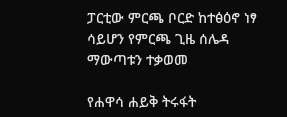ፓርቲው ምርጫ ቦርድ ከተፅዕኖ ነፃ ሳይሆን የምርጫ ጊዜ ሰሌዳ ማውጣቱን ተቃወመ

የሐዋሳ ሐይቅ ትሩፋት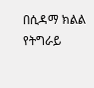በሲዳማ ክልል የትግራይ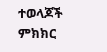ተወላጆች ምክክር